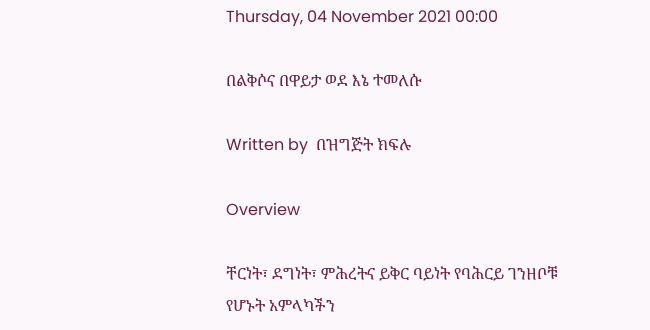Thursday, 04 November 2021 00:00

በልቅሶና በዋይታ ወደ እኔ ተመለሱ

Written by  በዝግጅት ክፍሉ

Overview

ቸርነት፣ ደግነት፣ ምሕረትና ይቅር ባይነት የባሕርይ ገንዘቦቹ የሆኑት አምላካችን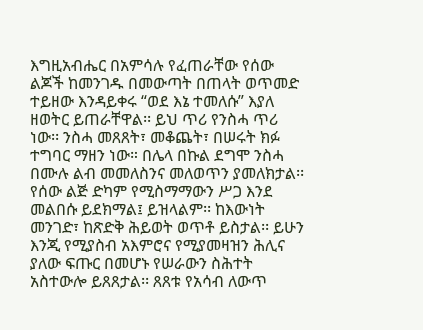እግዚአብሔር በአምሳሉ የፈጠራቸው የሰው ልጆች ከመንገዱ በመውጣት በጠላት ወጥመድ ተይዘው እንዳይቀሩ “ወደ እኔ ተመለሱ” እያለ ዘወትር ይጠራቸዋል፡፡ ይህ ጥሪ የንስሓ ጥሪ ነው፡፡ ንስሓ መጸጸት፣ መቆጨት፣ በሠሩት ክፉ ተግባር ማዘን ነው። በሌላ በኩል ደግሞ ንስሓ በሙሉ ልብ መመለስንና መለወጥን ያመለክታል፡፡ የሰው ልጅ ድካም የሚስማማውን ሥጋ እንደ መልበሱ ይደክማል፤ ይዝላልም፡፡ ከእውነት መንገድ፣ ከጽድቅ ሕይወት ወጥቶ ይስታል፡፡ ይሁን እንጂ የሚያስብ አእምሮና የሚያመዛዝን ሕሊና ያለው ፍጡር በመሆኑ የሠራውን ስሕተት አስተውሎ ይጸጸታል፡፡ ጸጸቱ የአሳብ ለውጥ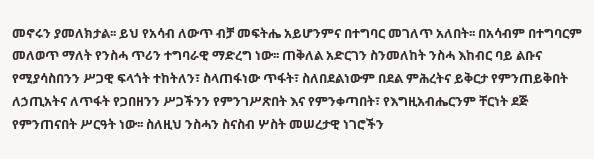መኖሩን ያመለክታል፡፡ ይህ የአሳብ ለውጥ ብቻ መፍትሔ አይሆንምና በተግባር መገለጥ አለበት፡፡ በአሳብም በተግባርም መለወጥ ማለት የንስሓ ጥሪን ተግባራዊ ማድረግ ነው፡፡ ጠቅለል አድርገን ስንመለከት ንስሓ እከብር ባይ ልቡና የሚያሳስበንን ሥጋዊ ፍላጎት ተከትለን፣ ስላጠፋነው ጥፋት፣ ስለበደልነውም በደል ምሕረትና ይቅርታ የምንጠይቅበት ለኃጢአትና ለጥፋት የጋበዘንን ሥጋችንን የምንገሥጽበት እና የምንቀጣበት፣ የእግዚአብሔርንም ቸርነት ደጅ የምንጠናበት ሥርዓት ነው፡፡ ስለዚህ ንስሓን ስናስብ ሦስት መሠረታዊ ነገሮችን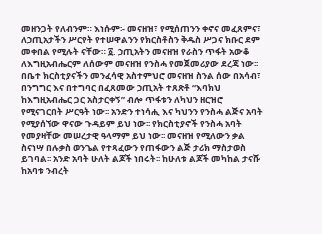መዘንጋት የለብንም። እነሱም፡- መናዘዝ፣ የሚሰጠንን ቀኖና መፈጸምና፣ ለኃጢአታችን ሥርየት የተሠዋልንን የክርስቶስን ቅዱስ ሥጋና ክቡር ደም መቀበል የሚሉት ናቸው። ፩. ኃጢአትን መናዘዝ የራስን ጥፋት አውቆ ለእግዚአብሔርም ለሰውም መናዘዝ የንስሓ የመጀመሪያው ደረጃ ነው፡፡ በቤተ ክርስቲያናችን መንፈሳዊ አስተምህሮ መናዘዝ ስንል ሰው በአሳብ፣ በንግግር እና በተግባር በፈጸመው ኃጢአት ተጸጽቶ “እባክህ ከእግዚአብሔር ጋር አስታርቀኝ” ብሎ ጥፋቱን ለካህን ዘርዝሮ የሚናገርበት ሥርዓት ነው፡፡ አንድን ተነሳሒ እና ካህንን የንስሓ ልጅና አባት የሚያሰኘው ዋናው ጉዳይም ይህ ነው፡፡ የክርስቲያኖች የንስሓ አባት የመያዛቸው መሠረታዊ ዓላማም ይህ ነው፡፡ መናዘዝ የሚለውን ቃል ስናነሣ በሉቃስ ወንጌል የተጻፈውን የጠፋውን ልጅ ታሪክ ማስታወስ ይገባል፡፡ አንድ አባት ሁለት ልጆች ነበሩት፡፡ ከሁለቱ ልጆች መካከል ታናሹ ከአባቱ ንብረት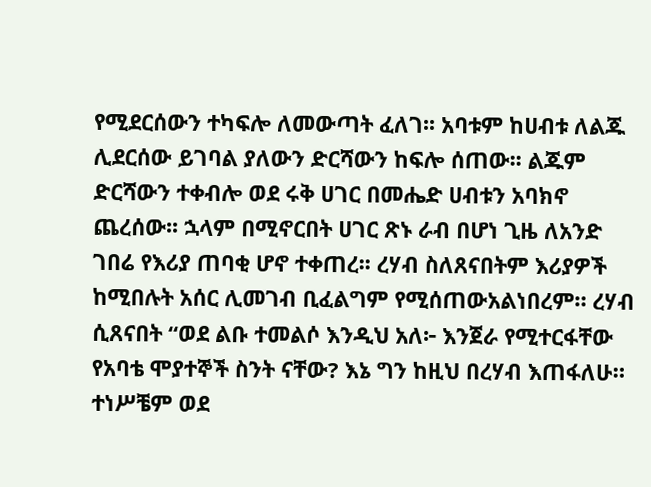የሚደርሰውን ተካፍሎ ለመውጣት ፈለገ፡፡ አባቱም ከሀብቱ ለልጁ ሊደርሰው ይገባል ያለውን ድርሻውን ከፍሎ ሰጠው፡፡ ልጁም ድርሻውን ተቀብሎ ወደ ሩቅ ሀገር በመሔድ ሀብቱን አባክኖ ጨረሰው፡፡ ኋላም በሚኖርበት ሀገር ጽኑ ራብ በሆነ ጊዜ ለአንድ ገበሬ የእሪያ ጠባቂ ሆኖ ተቀጠረ፡፡ ረሃብ ስለጸናበትም እሪያዎች ከሚበሉት አሰር ሊመገብ ቢፈልግም የሚሰጠውአልነበረም። ረሃብ ሲጸናበት “ወደ ልቡ ተመልሶ እንዲህ አለ፦ እንጀራ የሚተርፋቸው የአባቴ ሞያተኞች ስንት ናቸው? እኔ ግን ከዚህ በረሃብ እጠፋለሁ። ተነሥቼም ወደ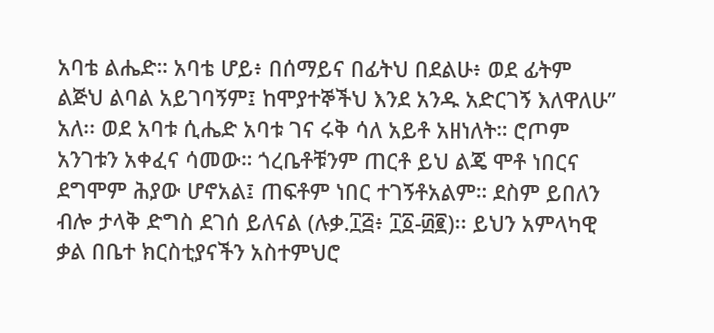አባቴ ልሔድ። አባቴ ሆይ፥ በሰማይና በፊትህ በደልሁ፥ ወደ ፊትም ልጅህ ልባል አይገባኝም፤ ከሞያተኞችህ እንደ አንዱ አድርገኝ እለዋለሁ” አለ፡፡ ወደ አባቱ ሲሔድ አባቱ ገና ሩቅ ሳለ አይቶ አዘነለት። ሮጦም አንገቱን አቀፈና ሳመው። ጎረቤቶቹንም ጠርቶ ይህ ልጄ ሞቶ ነበርና ደግሞም ሕያው ሆኖአል፤ ጠፍቶም ነበር ተገኝቶአልም። ደስም ይበለን ብሎ ታላቅ ድግስ ደገሰ ይለናል (ሉቃ.፲፭፥ ፲፩-፴፪)፡፡ ይህን አምላካዊ ቃል በቤተ ክርስቲያናችን አስተምህሮ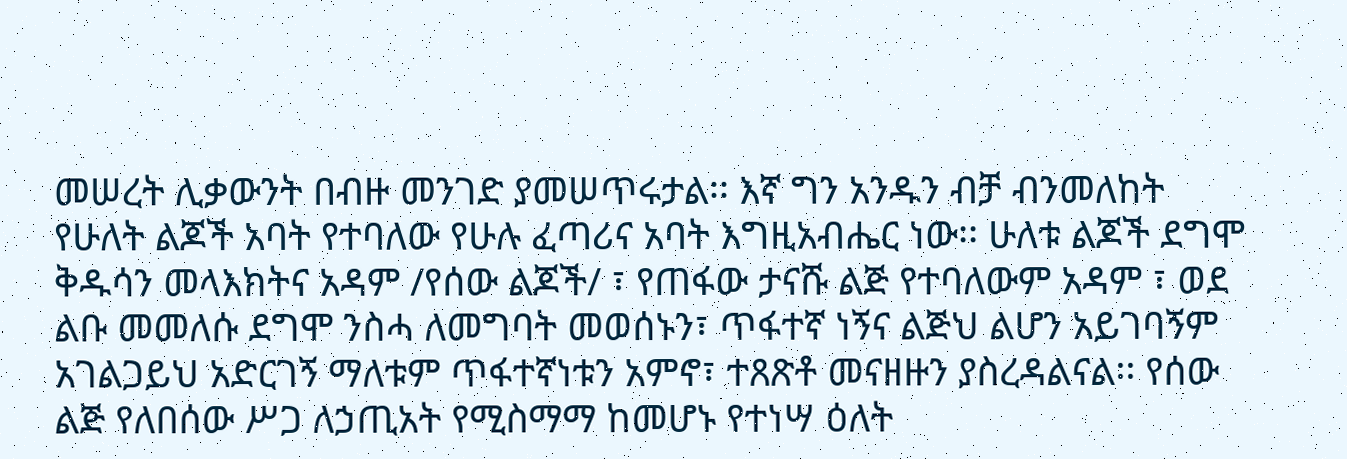መሠረት ሊቃውንት በብዙ መንገድ ያመሠጥሩታል፡፡ እኛ ግን አንዱን ብቻ ብንመለከት የሁለት ልጆች አባት የተባለው የሁሉ ፈጣሪና አባት እግዚአብሔር ነው፡፡ ሁለቱ ልጆች ደግሞ ቅዱሳን መላእክትና አዳም /የሰው ልጆች/ ፣ የጠፋው ታናሹ ልጅ የተባለውም አዳም ፣ ወደ ልቡ መመለሱ ደግሞ ንስሓ ለመግባት መወሰኑን፣ ጥፋተኛ ነኝና ልጅህ ልሆን አይገባኝም አገልጋይህ አድርገኝ ማለቱም ጥፋተኛነቱን አምኖ፣ ተጸጽቶ መናዘዙን ያስረዳልናል፡፡ የሰው ልጅ የለበሰው ሥጋ ለኃጢአት የሚስማማ ከመሆኑ የተነሣ ዕለት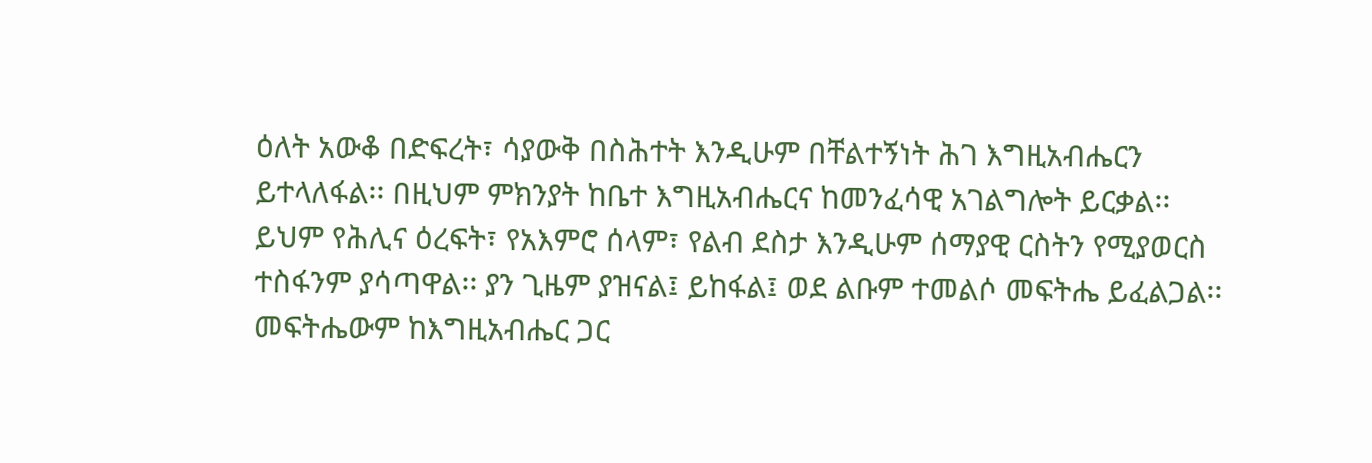ዕለት አውቆ በድፍረት፣ ሳያውቅ በስሕተት እንዲሁም በቸልተኝነት ሕገ እግዚአብሔርን ይተላለፋል፡፡ በዚህም ምክንያት ከቤተ እግዚአብሔርና ከመንፈሳዊ አገልግሎት ይርቃል፡፡ ይህም የሕሊና ዕረፍት፣ የአእምሮ ሰላም፣ የልብ ደስታ እንዲሁም ሰማያዊ ርስትን የሚያወርስ ተስፋንም ያሳጣዋል፡፡ ያን ጊዜም ያዝናል፤ ይከፋል፤ ወደ ልቡም ተመልሶ መፍትሔ ይፈልጋል፡፡ መፍትሔውም ከእግዚአብሔር ጋር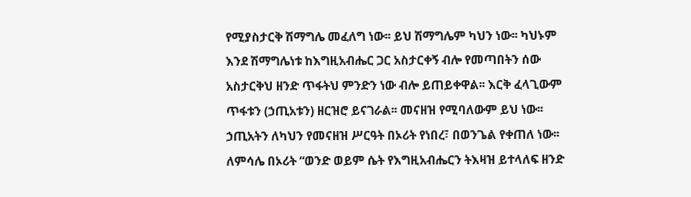የሚያስታርቅ ሽማግሌ መፈለግ ነው፡፡ ይህ ሽማግሌም ካህን ነው፡፡ ካህኑም እንደ ሽማግሌነቱ ከእግዚአብሔር ጋር አስታርቀኝ ብሎ የመጣበትን ሰው አስታርቅህ ዘንድ ጥፋትህ ምንድን ነው ብሎ ይጠይቀዋል፡፡ እርቅ ፈላጊውም ጥፋቱን (ኃጢአቱን) ዘርዝሮ ይናገራል፡፡ መናዘዝ የሚባለውም ይህ ነው፡፡ ኃጢአትን ለካህን የመናዘዝ ሥርዓት በኦሪት የነበረ፣ በወንጌል የቀጠለ ነው፡፡ ለምሳሌ በኦሪት “ወንድ ወይም ሴት የእግዚአብሔርን ትእዛዝ ይተላለፍ ዘንድ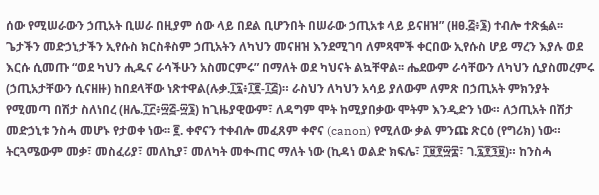ሰው የሚሠራውን ኃጢአት ቢሠራ በዚያም ሰው ላይ በደል ቢሆንበት በሠራው ኃጢአቱ ላይ ይናዘዝ” (ዘፀ.፭፥፮) ተብሎ ተጽፏል፡፡ ጌታችን መድኃኒታችን ኢየሱስ ክርስቶስም ኃጢአትን ለካህን መናዘዝ እንደሚገባ ለምጻሞች ቀርበው ኢየሱስ ሆይ ማረን እያሉ ወደ እርሱ ሲመጡ “ወደ ካህን ሒዱና ራሳችሁን አስመርምሩ” በማለት ወደ ካህናት ልኳቸዋል፡፡ ሔደውም ራሳቸውን ለካህን ሲያስመረምሩ (ኃጢአታቸውን ሲናዘዙ) ከበደላቸው ነጽተዋል(ሉቃ.፲፯፥፲፪-፲፭)። ራስህን ለካህን አሳይ ያለውም ለምጽ በኃጢአት ምክንያት የሚመጣ በሽታ ስለነበረ (ዘሌ.፲፫፥፵፭-፵፮) ከጊዜያዊውም፣ ለዳግም ሞት ከሚያበቃው ሞትም እንዲድን ነው። ለኃጢአት በሽታ መድኃኒቱ ንስሓ መሆኑ የታወቀ ነው፡፡ ፪. ቀኖናን ተቀብሎ መፈጸም ቀኖና (canon) የሚለው ቃል ምንጩ ጽርዕ (የግሪክ) ነው። ትርጓሜውም መቃ፣ መስፈሪያ፣ መለኪያ፣ መለካት መቊጠር ማለት ነው (ኪዳነ ወልድ ክፍሌ፣ ፲፱፻፵፰፣ ገ.፯፻፺፱)። ከንስሓ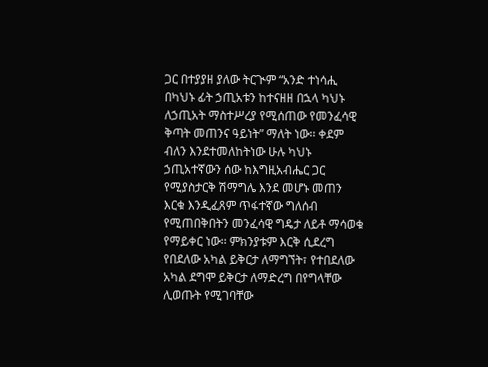ጋር በተያያዘ ያለው ትርጒም “አንድ ተነሳሒ በካህኑ ፊት ኃጢአቱን ከተናዘዘ በኋላ ካህኑ ለኃጢአት ማስተሥረያ የሚሰጠው የመንፈሳዊ ቅጣት መጠንና ዓይነት” ማለት ነው፡፡ ቀደም ብለን እንደተመለከትነው ሁሉ ካህኑ ኃጢአተኛውን ሰው ከእግዚአብሔር ጋር የሚያስታርቅ ሽማግሌ እንደ መሆኑ መጠን እርቁ እንዲፈጸም ጥፋተኛው ግለሰብ የሚጠበቅበትን መንፈሳዊ ግዴታ ለይቶ ማሳወቁ የማይቀር ነው፡፡ ምክንያቱም እርቅ ሲደረግ የበደለው አካል ይቅርታ ለማግኘት፣ የተበደለው አካል ደግሞ ይቅርታ ለማድረግ በየግላቸው ሊወጡት የሚገባቸው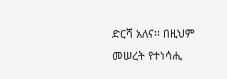ድርሻ አለና፡፡ በዚህም መሠረት የተነሳሒ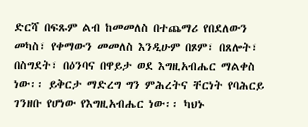ድርሻ በፍጹም ልብ ከመመለስ በተጨማሪ የበደለውን መካስ፣ የቀማውን መመለስ እንዲሁም በጾም፣ በጸሎት፣ በስግደት፣ በዕንባና በዋይታ ወደ እግዚአብሔር ማልቀስ ነው፡፡ ይቅርታ ማድረግ ግን ምሕረትና ቸርነት የባሕርይ ገንዘቡ የሆነው የእግዚአብሔር ነው፡፡ ካህኑ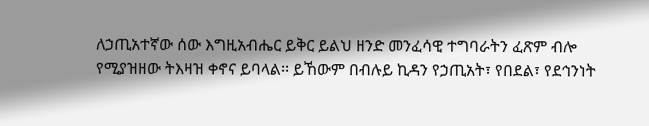ለኃጢአተኛው ሰው እግዚአብሔር ይቅር ይልህ ዘንድ መንፈሳዊ ተግባራትን ፈጽም ብሎ የሚያዝዘው ትእዛዝ ቀኖና ይባላል፡፡ ይኸውም በብሉይ ኪዳን የኃጢአት፣ የበደል፣ የደኅንነት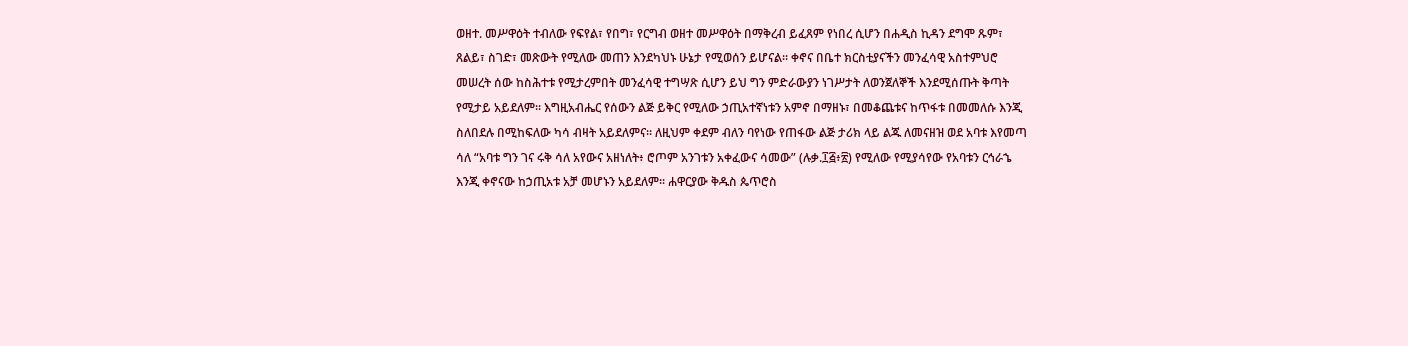ወዘተ. መሥዋዕት ተብለው የፍየል፣ የበግ፣ የርግብ ወዘተ መሥዋዕት በማቅረብ ይፈጸም የነበረ ሲሆን በሐዲስ ኪዳን ደግሞ ጹም፣ ጸልይ፣ ስገድ፣ መጽውት የሚለው መጠን እንደካህኑ ሁኔታ የሚወሰን ይሆናል፡፡ ቀኖና በቤተ ክርስቲያናችን መንፈሳዊ አስተምህሮ መሠረት ሰው ከስሕተቱ የሚታረምበት መንፈሳዊ ተግሣጽ ሲሆን ይህ ግን ምድራውያን ነገሥታት ለወንጀለኞች እንደሚሰጡት ቅጣት የሚታይ አይደለም፡፡ እግዚአብሔር የሰውን ልጅ ይቅር የሚለው ኃጢአተኛነቱን አምኖ በማዘኑ፣ በመቆጨቱና ከጥፋቱ በመመለሱ እንጂ ስለበደሉ በሚከፍለው ካሳ ብዛት አይደለምና፡፡ ለዚህም ቀደም ብለን ባየነው የጠፋው ልጅ ታሪክ ላይ ልጁ ለመናዘዝ ወደ አባቱ እየመጣ ሳለ “አባቱ ግን ገና ሩቅ ሳለ አየውና አዘነለት፥ ሮጦም አንገቱን አቀፈውና ሳመው” (ሉቃ.፲፭፥፳) የሚለው የሚያሳየው የአባቱን ርኅራኄ እንጂ ቀኖናው ከኃጢአቱ አቻ መሆኑን አይደለም፡፡ ሐዋርያው ቅዱስ ጴጥሮስ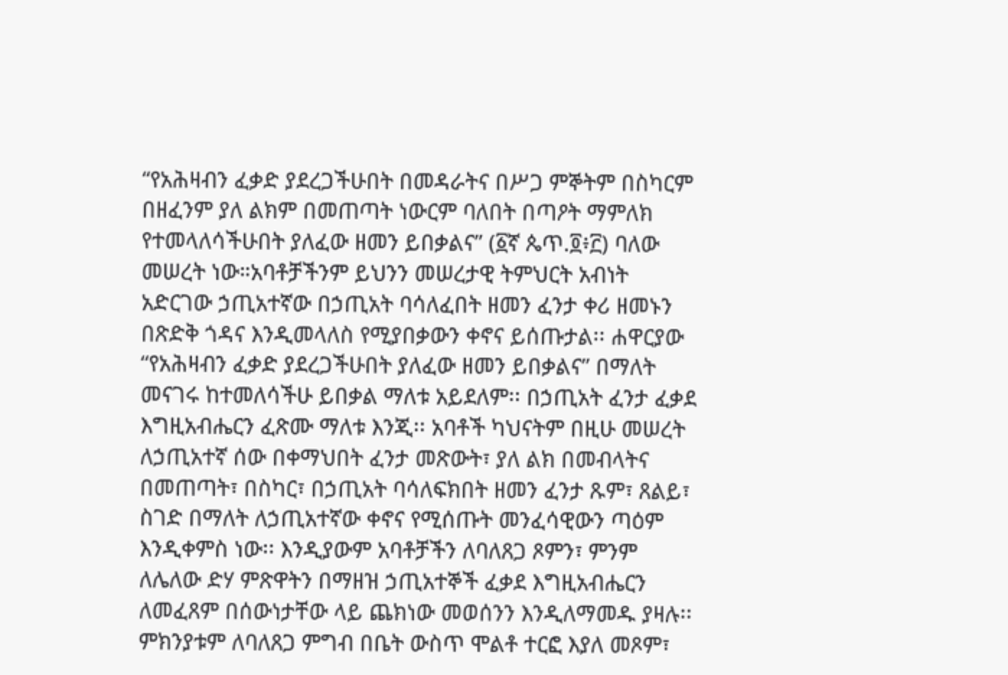“የአሕዛብን ፈቃድ ያደረጋችሁበት በመዳራትና በሥጋ ምኞትም በስካርም በዘፈንም ያለ ልክም በመጠጣት ነውርም ባለበት በጣዖት ማምለክ የተመላለሳችሁበት ያለፈው ዘመን ይበቃልና” (፩ኛ ጴጥ.፬፥፫) ባለው መሠረት ነው።አባቶቻችንም ይህንን መሠረታዊ ትምህርት አብነት አድርገው ኃጢአተኛው በኃጢአት ባሳለፈበት ዘመን ፈንታ ቀሪ ዘመኑን በጽድቅ ጎዳና እንዲመላለስ የሚያበቃውን ቀኖና ይሰጡታል፡፡ ሐዋርያው “የአሕዛብን ፈቃድ ያደረጋችሁበት ያለፈው ዘመን ይበቃልና” በማለት መናገሩ ከተመለሳችሁ ይበቃል ማለቱ አይደለም፡፡ በኃጢአት ፈንታ ፈቃደ እግዚአብሔርን ፈጽሙ ማለቱ እንጂ፡፡ አባቶች ካህናትም በዚሁ መሠረት ለኃጢአተኛ ሰው በቀማህበት ፈንታ መጽውት፣ ያለ ልክ በመብላትና በመጠጣት፣ በስካር፣ በኃጢአት ባሳለፍክበት ዘመን ፈንታ ጹም፣ ጸልይ፣ ስገድ በማለት ለኃጢአተኛው ቀኖና የሚሰጡት መንፈሳዊውን ጣዕም እንዲቀምስ ነው፡፡ እንዲያውም አባቶቻችን ለባለጸጋ ጾምን፣ ምንም ለሌለው ድሃ ምጽዋትን በማዘዝ ኃጢአተኞች ፈቃደ እግዚአብሔርን ለመፈጸም በሰውነታቸው ላይ ጨክነው መወሰንን እንዲለማመዱ ያዛሉ፡፡ ምክንያቱም ለባለጸጋ ምግብ በቤት ውስጥ ሞልቶ ተርፎ እያለ መጾም፣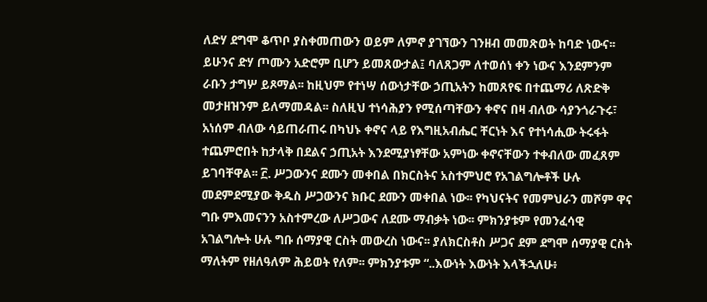ለድሃ ደግሞ ቆጥቦ ያስቀመጠውን ወይም ለምኖ ያገኘውን ገንዘብ መመጽወት ከባድ ነውና፡፡ ይሁንና ድሃ ጦሙን አድሮም ቢሆን ይመጸውታል፤ ባለጸጋም ለተወሰነ ቀን ነውና እንደምንም ራቡን ታግሦ ይጾማል፡፡ ከዚህም የተነሣ ሰውነታቸው ኃጢአትን ከመጸየፍ በተጨማሪ ለጽድቅ መታዘዝንም ይለማመዳል፡፡ ስለዚህ ተነሳሕያን የሚሰጣቸውን ቀኖና በዛ ብለው ሳያንጎራጉሩ፣ አነሰም ብለው ሳይጠራጠሩ በካህኑ ቀኖና ላይ የእግዚአብሔር ቸርነት እና የተነሳሒው ትሩፋት ተጨምሮበት ከታላቅ በደልና ኃጢአት እንደሚያነፃቸው አምነው ቀኖናቸውን ተቀብለው መፈጸም ይገባቸዋል፡፡ ፫. ሥጋውንና ደሙን መቀበል በክርስትና አስተምህሮ የአገልግሎቶች ሁሉ መደምደሚያው ቅዱስ ሥጋውንና ክቡር ደሙን መቀበል ነው፡፡ የካህናትና የመምህራን መሾም ዋና ግቡ ምእመናንን አስተምረው ለሥጋውና ለደሙ ማብቃት ነው፡፡ ምክንያቱም የመንፈሳዊ አገልግሎት ሁሉ ግቡ ሰማያዊ ርስት መውረስ ነውና፡፡ ያለክርስቶስ ሥጋና ደም ደግሞ ሰማያዊ ርስት ማለትም የዘለዓለም ሕይወት የለም፡፡ ምክንያቱም “..እውነት እውነት እላችኋለሁ፥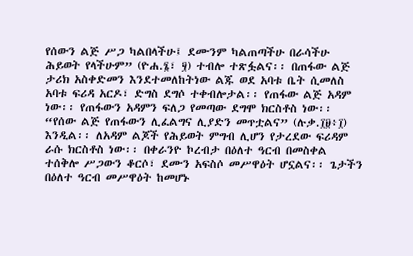የሰውን ልጅ ሥጋ ካልበላችሁ፤ ደሙንም ካልጠጣችሁ በራሳችሁ ሕይወት የላችሁም” (ዮሐ.፮፣ ፶) ተብሎ ተጽፏልና፡፡ በጠፋው ልጅ ታሪክ አስቀድመን እንደተመለከትነው ልጁ ወደ አባቱ ቤት ሲመለስ አባቱ ፍሪዳ አርዶ፣ ድግስ ደግሶ ተቀብሎታል፡፡ የጠፋው ልጅ አዳም ነው፡፡ የጠፋውን አዳምን ፍለጋ የመጣው ደግሞ ክርስቶስ ነው፡፡ “የሰው ልጅ የጠፋውን ሊፈልግና ሊያድን መጥቷልና” (ሉቃ.፲፱፥፲) እንዲል፡፡ ለአዳም ልጆች የሕይወት ምግብ ሊሆን የታረደው ፍሪዳም ራሱ ክርስቶስ ነው፡፡ በቀራንዮ ኮረብታ በዕለተ ዓርብ በመስቀል ተሰቅሎ ሥጋውን ቆርሶ፣ ደሙን አፍስሶ መሥዋዕት ሆኗልና፡፡ ጌታችን በዕለተ ዓርብ መሥዋዕት ከመሆኑ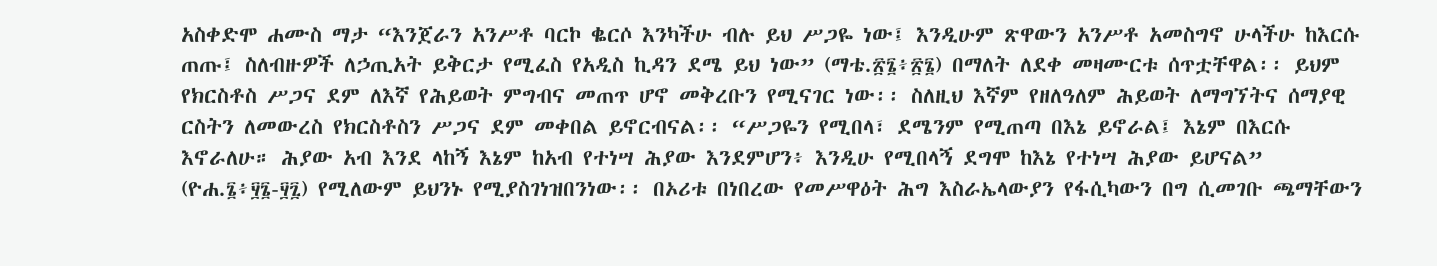አስቀድሞ ሐሙስ ማታ “እንጀራን አንሥቶ ባርኮ ቈርሶ እንካችሁ ብሉ ይህ ሥጋዬ ነው፤ እንዲሁም ጽዋውን አንሥቶ አመስግኖ ሁላችሁ ከእርሱ ጠጡ፤ ስለብዙዎች ለኃጢአት ይቅርታ የሚፈስ የአዲስ ኪዳን ደሜ ይህ ነው” (ማቴ.፳፮፥፳፮) በማለት ለደቀ መዛሙርቱ ሰጥቷቸዋል፡፡ ይህም የክርስቶስ ሥጋና ደም ለእኛ የሕይወት ምግብና መጠጥ ሆኖ መቅረቡን የሚናገር ነው፡፡ ስለዚህ እኛም የዘለዓለም ሕይወት ለማግኘትና ሰማያዊ ርስትን ለመውረስ የክርስቶስን ሥጋና ደም መቀበል ይኖርብናል፡፡ “ሥጋዬን የሚበላ፣ ደሜንም የሚጠጣ በእኔ ይኖራል፤ እኔም በእርሱ እኖራለሁ። ሕያው አብ እንደ ላከኝ እኔም ከአብ የተነሣ ሕያው እንደምሆን፥ እንዲሁ የሚበላኝ ደግሞ ከእኔ የተነሣ ሕያው ይሆናል” (ዮሐ.፮፥፶፮-፶፯) የሚለውም ይህንኑ የሚያስገነዝበንነው፡፡ በኦሪቱ በነበረው የመሥዋዕት ሕግ እስራኤላውያን የፋሲካውን በግ ሲመገቡ ጫማቸውን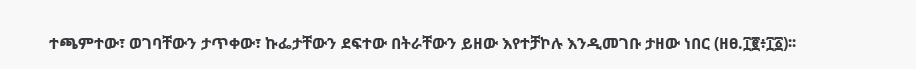ተጫምተው፣ ወገባቸውን ታጥቀው፣ ኩፌታቸውን ደፍተው በትራቸውን ይዘው እየተቻኮሉ እንዲመገቡ ታዘው ነበር (ዘፀ.፲፪፥፲፩)፡፡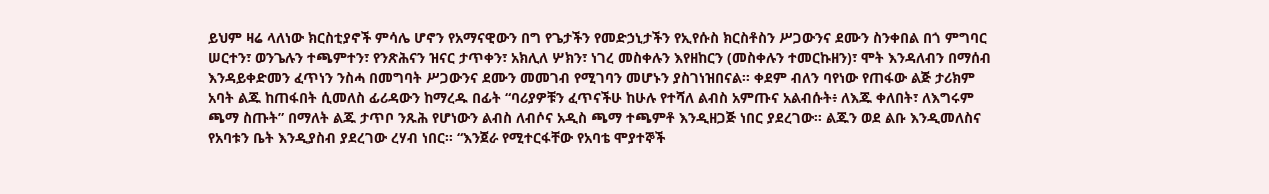ይህም ዛሬ ላለነው ክርስቲያኖች ምሳሌ ሆኖን የአማናዊውን በግ የጌታችን የመድኃኒታችን የኢየሱስ ክርስቶስን ሥጋውንና ደሙን ስንቀበል በጎ ምግባር ሠርተን፣ ወንጌሉን ተጫምተን፣ የንጽሕናን ዝናር ታጥቀን፣ አክሊለ ሦክን፣ ነገረ መስቀሉን እየዘከርን (መስቀሉን ተመርኩዘን)፣ ሞት እንዳለብን በማሰብ እንዳይቀድመን ፈጥነን ንስሓ በመግባት ሥጋውንና ደሙን መመገብ የሚገባን መሆኑን ያስገነዝበናል፡፡ ቀደም ብለን ባየነው የጠፋው ልጅ ታሪክም አባት ልጁ ከጠፋበት ሲመለስ ፊሪዳውን ከማረዱ በፊት “ባሪያዎቹን ፈጥናችሁ ከሁሉ የተሻለ ልብስ አምጡና አልብሱት፥ ለእጁ ቀለበት፣ ለእግሩም ጫማ ስጡት” በማለት ልጁ ታጥቦ ንጹሕ የሆነውን ልብስ ለብሶና አዲስ ጫማ ተጫምቶ እንዲዘጋጅ ነበር ያደረገው፡፡ ልጁን ወደ ልቡ እንዲመለስና የአባቱን ቤት እንዲያስብ ያደረገው ረሃብ ነበር፡፡ “እንጀራ የሚተርፋቸው የአባቴ ሞያተኞች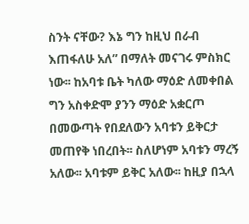ስንት ናቸው? እኔ ግን ከዚህ በራብ እጠፋለሁ አለ” በማለት መናገሩ ምስክር ነው፡፡ ከአባቱ ቤት ካለው ማዕድ ለመቀበል ግን አስቀድሞ ያንን ማዕድ አቋርጦ በመውጣት የበደለውን አባቱን ይቅርታ መጠየቅ ነበረበት፡፡ ስለሆነም አባቱን ማረኝ አለው፡፡ አባቱም ይቅር አለው፡፡ ከዚያ በኋላ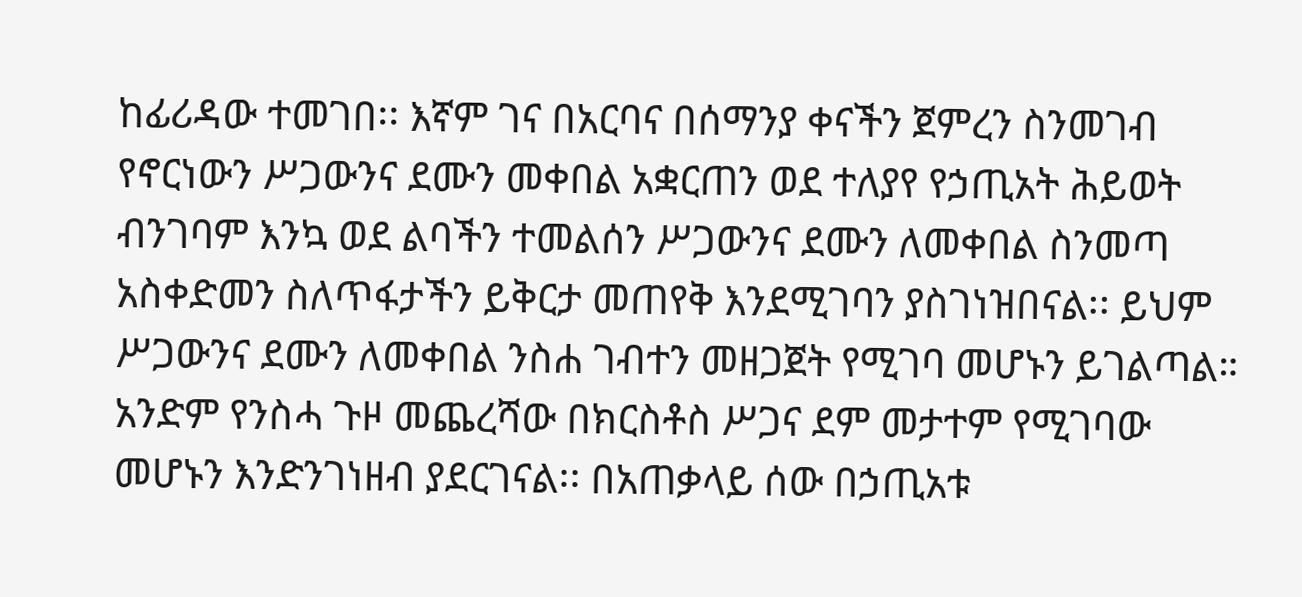ከፊሪዳው ተመገበ፡፡ እኛም ገና በአርባና በሰማንያ ቀናችን ጀምረን ስንመገብ የኖርነውን ሥጋውንና ደሙን መቀበል አቋርጠን ወደ ተለያየ የኃጢአት ሕይወት ብንገባም እንኳ ወደ ልባችን ተመልሰን ሥጋውንና ደሙን ለመቀበል ስንመጣ አስቀድመን ስለጥፋታችን ይቅርታ መጠየቅ እንደሚገባን ያስገነዝበናል፡፡ ይህም ሥጋውንና ደሙን ለመቀበል ንስሐ ገብተን መዘጋጀት የሚገባ መሆኑን ይገልጣል። አንድም የንስሓ ጉዞ መጨረሻው በክርስቶስ ሥጋና ደም መታተም የሚገባው መሆኑን እንድንገነዘብ ያደርገናል፡፡ በአጠቃላይ ሰው በኃጢአቱ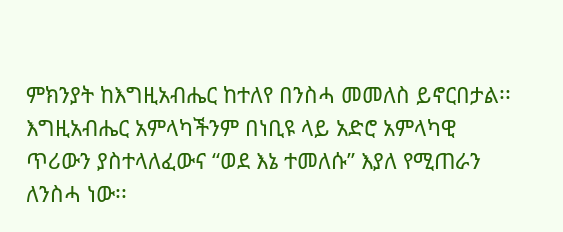ምክንያት ከእግዚአብሔር ከተለየ በንስሓ መመለስ ይኖርበታል፡፡ እግዚአብሔር አምላካችንም በነቢዩ ላይ አድሮ አምላካዊ ጥሪውን ያስተላለፈውና “ወደ እኔ ተመለሱ” እያለ የሚጠራን ለንስሓ ነው፡፡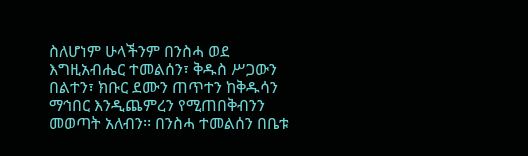ስለሆነም ሁላችንም በንስሓ ወደ እግዚአብሔር ተመልሰን፣ ቅዱስ ሥጋውን በልተን፣ ክቡር ደሙን ጠጥተን ከቅዱሳን ማኅበር እንዲጨምረን የሚጠበቅብንን መወጣት አለብን፡፡ በንስሓ ተመልሰን በቤቱ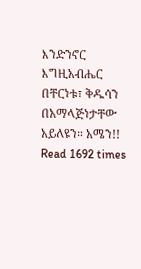እንድንኖር እግዚአብሔር በቸርነቱ፣ ቅዱሳን በአማላጅነታቸው አይለዩን። አሜን!!
Read 1692 times